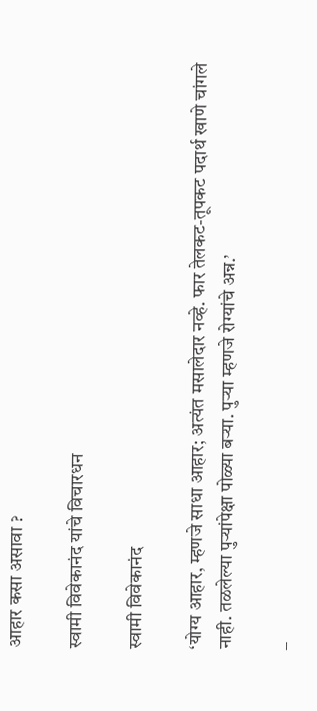आहार कसा असावा ?

स्वामी विवेकानंद यांचे विचारधन

स्वामी विवेकानंद

‘योग्य आहार, म्हणजे साधा आहार; अत्यंत मसालेदार नव्हे. फार तेलकट-तूपकट पदार्थ खाणे चांगले नाही. तळलेल्या पुर्‍यांपेक्षा पोळ्या बर्‍या. पुर्‍या म्हणजे रोग्यांचे अन्न.’

–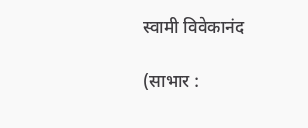स्वामी विवेकानंद

(साभार :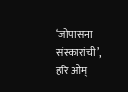‘जोपासना संस्कारांची’, हरि ओम्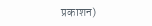प्रकाशन)